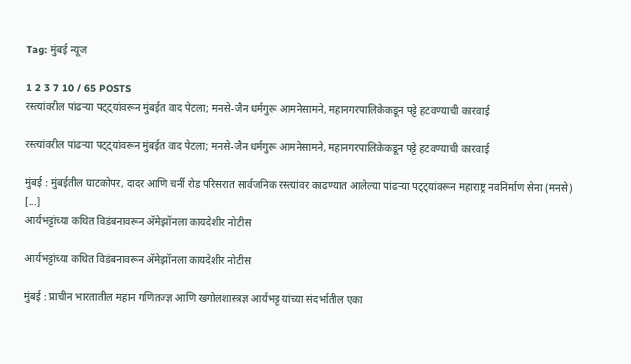Tag: मुंबई न्यूज

1 2 3 7 10 / 65 POSTS
रस्त्यांवरील पांढऱ्या पट्ट्यांवरून मुंबईत वाद पेटला; मनसे-जैन धर्मगुरू आमनेसामने, महानगरपालिकेकडून पट्टे हटवण्याची कारवाई

रस्त्यांवरील पांढऱ्या पट्ट्यांवरून मुंबईत वाद पेटला; मनसे-जैन धर्मगुरू आमनेसामने, महानगरपालिकेकडून पट्टे हटवण्याची कारवाई

मुंबई : मुंबईतील घाटकोपर, दादर आणि चर्नी रोड परिसरात सार्वजनिक रस्त्यांवर काढण्यात आलेल्या पांढऱ्या पट्ट्यांवरून महाराष्ट्र नवनिर्माण सेना (मनसे) [...]
आर्यभट्टांच्या कथित विडंबनावरून अ‍ॅमेझॉनला कायदेशीर नोटीस

आर्यभट्टांच्या कथित विडंबनावरून अ‍ॅमेझॉनला कायदेशीर नोटीस

मुंबई : प्राचीन भारतातील महान गणितज्ज्ञ आणि खगोलशास्त्रज्ञ आर्यभट्ट यांच्या संदर्भातील एका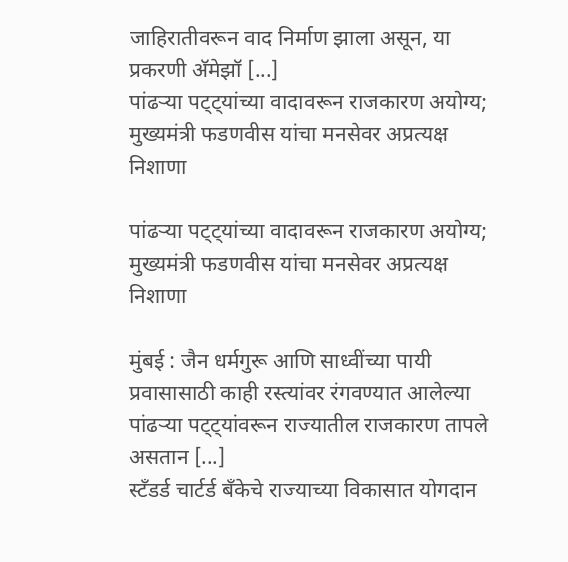जाहिरातीवरून वाद निर्माण झाला असून, या प्रकरणी अ‍ॅमेझॉ [...]
पांढऱ्या पट्ट्यांच्या वादावरून राजकारण अयोग्य; मुख्यमंत्री फडणवीस यांचा मनसेवर अप्रत्यक्ष निशाणा

पांढऱ्या पट्ट्यांच्या वादावरून राजकारण अयोग्य; मुख्यमंत्री फडणवीस यांचा मनसेवर अप्रत्यक्ष निशाणा

मुंबई : जैन धर्मगुरू आणि साध्वींच्या पायी प्रवासासाठी काही रस्त्यांवर रंगवण्यात आलेल्या पांढऱ्या पट्ट्यांवरून राज्यातील राजकारण तापले असतान [...]
स्टँडर्ड चार्टर्ड बँकेचे राज्याच्या विकासात योगदान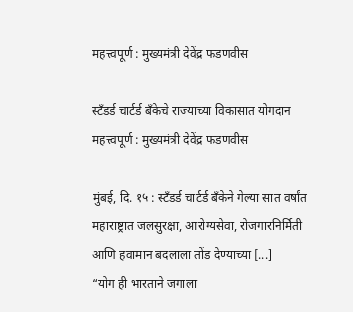महत्त्वपूर्ण : मुख्यमंत्री देवेंद्र फडणवीस

स्टँडर्ड चार्टर्ड बँकेचे राज्याच्या विकासात योगदान महत्त्वपूर्ण : मुख्यमंत्री देवेंद्र फडणवीस

मुंबई, दि. १५ : स्टँडर्ड चार्टर्ड बँकेने गेल्या सात वर्षांत महाराष्ट्रात जलसुरक्षा, आरोग्यसेवा, रोजगारनिर्मिती आणि हवामान बदलाला तोंड देण्याच्या [...]
“योग ही भारताने जगाला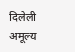दिलेली अमूल्य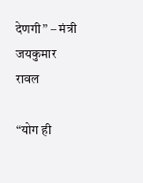देणगी” – मंत्री जयकुमार रावल

“योग ही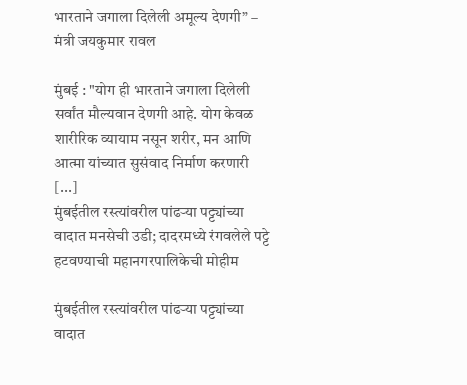भारताने जगाला दिलेली अमूल्य देणगी” – मंत्री जयकुमार रावल

मुंबई : "योग ही भारताने जगाला दिलेली सर्वांत मौल्यवान देणगी आहे. योग केवळ शारीरिक व्यायाम नसून शरीर, मन आणि आत्मा यांच्यात सुसंवाद निर्माण करणारी [...]
मुंबईतील रस्त्यांवरील पांढऱ्या पट्ट्यांच्या वादात मनसेची उडी; दादरमध्ये रंगवलेले पट्टे हटवण्याची महानगरपालिकेची मोहीम

मुंबईतील रस्त्यांवरील पांढऱ्या पट्ट्यांच्या वादात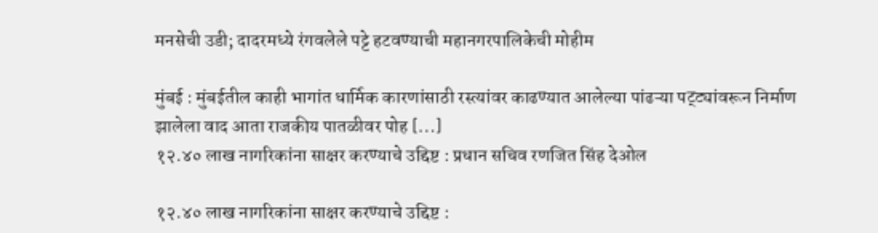मनसेची उडी; दादरमध्ये रंगवलेले पट्टे हटवण्याची महानगरपालिकेची मोहीम

मुंबई : मुंबईतील काही भागांत धार्मिक कारणांसाठी रस्त्यांवर काढण्यात आलेल्या पांढऱ्या पट्ट्यांवरून निर्माण झालेला वाद आता राजकीय पातळीवर पोह [...]
१२.४० लाख नागरिकांना साक्षर करण्याचे उद्दिष्ट : प्रधान सचिव रणजित सिंह देओल

१२.४० लाख नागरिकांना साक्षर करण्याचे उद्दिष्ट :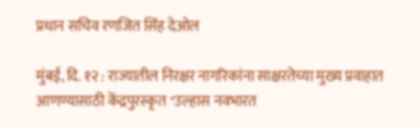प्रधान सचिव रणजित सिंह देओल

मुंबई, दि. १२ : राज्यातील निरक्षर नागरिकांना साक्षरतेच्या मुख्य प्रवाहात आणण्यासाठी केंद्रपुरस्कृत "उल्हास नवभारत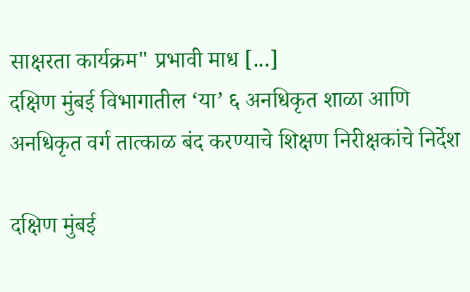साक्षरता कार्यक्रम" प्रभावी माध [...]
दक्षिण मुंबई विभागातील ‘या’ ६ अनधिकृत शाळा आणि अनधिकृत वर्ग तात्काळ बंद करण्याचे शिक्षण निरीक्षकांचे निर्देश

दक्षिण मुंबई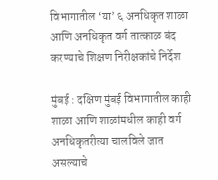विभागातील ‘या’ ६ अनधिकृत शाळा आणि अनधिकृत वर्ग तात्काळ बंद करण्याचे शिक्षण निरीक्षकांचे निर्देश

मुंबई : दक्षिण मुंबई विभागातील काही शाळा आणि शाळांमधील काही वर्ग अनधिकृतरीत्या चालविले जात असल्याचे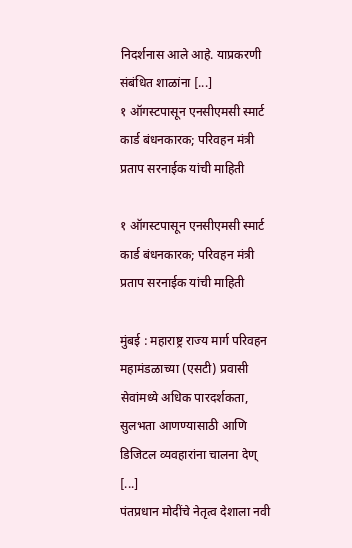निदर्शनास आले आहे. याप्रकरणी संबंधित शाळांना [...]
१ ऑगस्टपासून एनसीएमसी स्मार्ट कार्ड बंधनकारक; परिवहन मंत्री प्रताप सरनाईक यांची माहिती

१ ऑगस्टपासून एनसीएमसी स्मार्ट कार्ड बंधनकारक; परिवहन मंत्री प्रताप सरनाईक यांची माहिती

मुंबई : महाराष्ट्र राज्य मार्ग परिवहन महामंडळाच्या (एसटी) प्रवासी सेवांमध्ये अधिक पारदर्शकता, सुलभता आणण्यासाठी आणि डिजिटल व्यवहारांना चालना देण् [...]
पंतप्रधान मोदींचे नेतृत्व देशाला नवी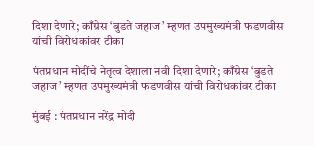दिशा देणारे; काँग्रेस ‘बुडते जहाज’ म्हणत उपमुख्यमंत्री फडणवीस यांची विरोधकांवर टीका

पंतप्रधान मोदींचे नेतृत्व देशाला नवी दिशा देणारे; काँग्रेस ‘बुडते जहाज’ म्हणत उपमुख्यमंत्री फडणवीस यांची विरोधकांवर टीका

मुंबई : पंतप्रधान नरेंद्र मोदी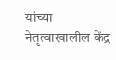यांच्या नेतृत्वाखालील केंद्र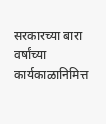सरकारच्या बारा वर्षांच्या कार्यकाळानिमित्त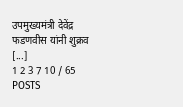उपमुख्यमंत्री देवेंद्र फडणवीस यांनी शुक्रव [...]
1 2 3 7 10 / 65 POSTS